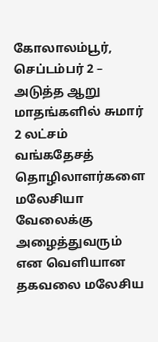கோலாலம்பூர், செப்டம்பர் 2 – அடுத்த ஆறு மாதங்களில் சுமார் 2 லட்சம் வங்கதேசத் தொழிலாளர்களை மலேசியா வேலைக்கு அழைத்துவரும் என வெளியான தகவலை மலேசிய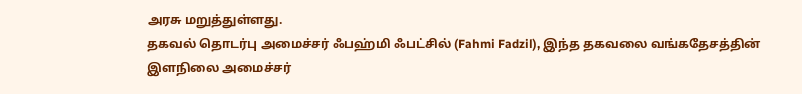அரசு மறுத்துள்ளது.
தகவல் தொடர்பு அமைச்சர் ஃபஹ்மி ஃபட்சில் (Fahmi Fadzil), இந்த தகவலை வங்கதேசத்தின் இளநிலை அமைச்சர்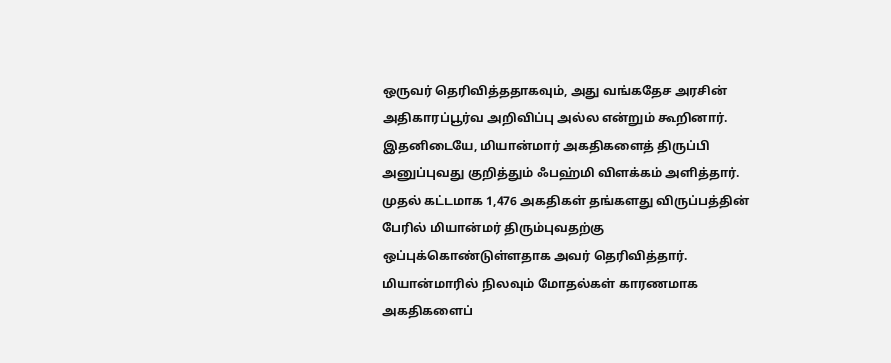ஒருவர் தெரிவித்ததாகவும், அது வங்கதேச அரசின் அதிகாரப்பூர்வ அறிவிப்பு அல்ல என்றும் கூறினார்.
இதனிடையே, மியான்மார் அகதிகளைத் திருப்பி அனுப்புவது குறித்தும் ஃபஹ்மி விளக்கம் அளித்தார். முதல் கட்டமாக 1,476 அகதிகள் தங்களது விருப்பத்தின் பேரில் மியான்மர் திரும்புவதற்கு ஒப்புக்கொண்டுள்ளதாக அவர் தெரிவித்தார்.
மியான்மாரில் நிலவும் மோதல்கள் காரணமாக அகதிகளைப்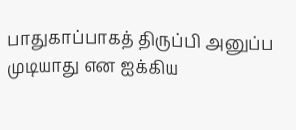பாதுகாப்பாகத் திருப்பி அனுப்ப முடியாது என ஐக்கிய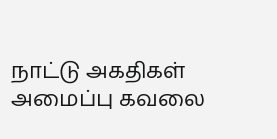நாட்டு அகதிகள் அமைப்பு கவலை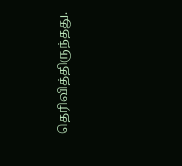தெரிவித்திருந்தது.